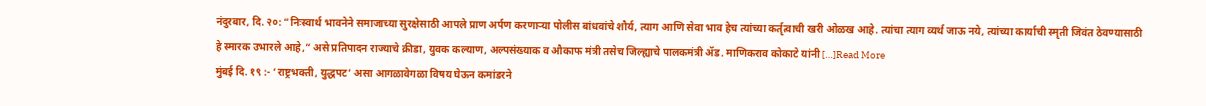नंदुरबार, दि. २०: “निःस्वार्थ भावनेने समाजाच्या सुरक्षेसाठी आपले प्राण अर्पण करणाऱ्या पोलीस बांधवांचे शौर्य, त्याग आणि सेवा भाव हेच त्यांच्या कर्तृत्वाची खरी ओळख आहे. त्यांचा त्याग व्यर्थ जाऊ नये, त्यांच्या कार्याची स्मृती जिवंत ठेवण्यासाठी हे स्मारक उभारले आहे,” असे प्रतिपादन राज्याचे क्रीडा, युवक कल्याण, अल्पसंख्याक व औकाफ मंत्री तसेच जिल्ह्याचे पालकमंत्री ॲड. माणिकराव कोकाटे यांनी […]Read More
मुंबई दि. १९ :- ‘राष्ट्रभक्ती, युद्धपट’ असा आगळावेगळा विषय घेऊन कमांडरने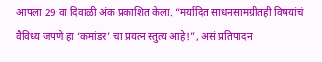आपला 29 वा दिवाळी अंक प्रकाशित केला. “मर्यादित साधनसामग्रीतही विषयांचं वैविध्य जपणे हा ‘कमांडर’ चा प्रयत्न स्तुत्य आहे!”, असं प्रतिपादन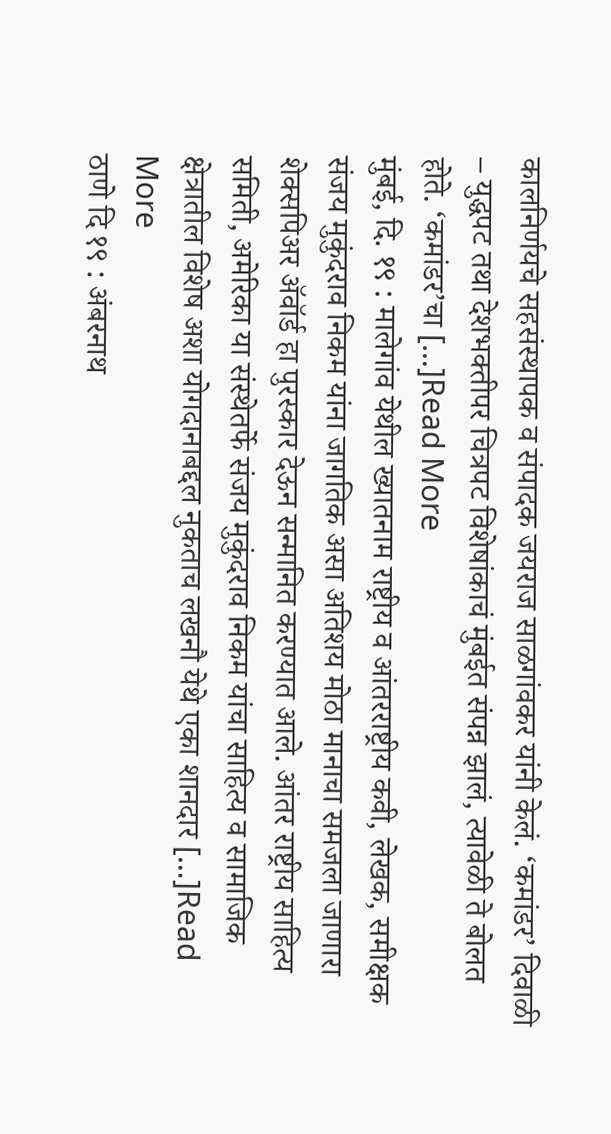कालनिर्णयचे सहसंस्थापक व संपादक जयराज साळगांवकर यांनी केलं. ‘कमांडर’ दिवाळी – युद्धपट तथा देशभक्तीपर चित्रपट विशेषांकाचं मुंबईत संपन्न झालं, त्यावेळी ते बोलत होते. ‘कमांडर’चा […]Read More
मुंबई, दि. १९ : मालेगांव येथील ख्यातनाम राष्ट्रीय व आंतरराष्ट्रीय कवी, लेखक, समीक्षक संजय मुकुंदराव निकम यांना जागतिक असा अतिशय मोठा मानाचा समजला जाणारा शेक्सपिअर ॲवॉर्ड हा पुरस्कार देऊन सन्मानित करण्यात आले. आंतर राष्ट्रीय साहित्य समिती, अमेरिका या संस्थेतर्फे संजय मुकुंदराव निकम यांचा साहित्य व सामाजिक क्षेत्रातील विशेष अशा योगदानाबद्दल नुकताच लखनौ येथे एका शानदार […]Read More
ठाणे दि १९ : अंबरनाथ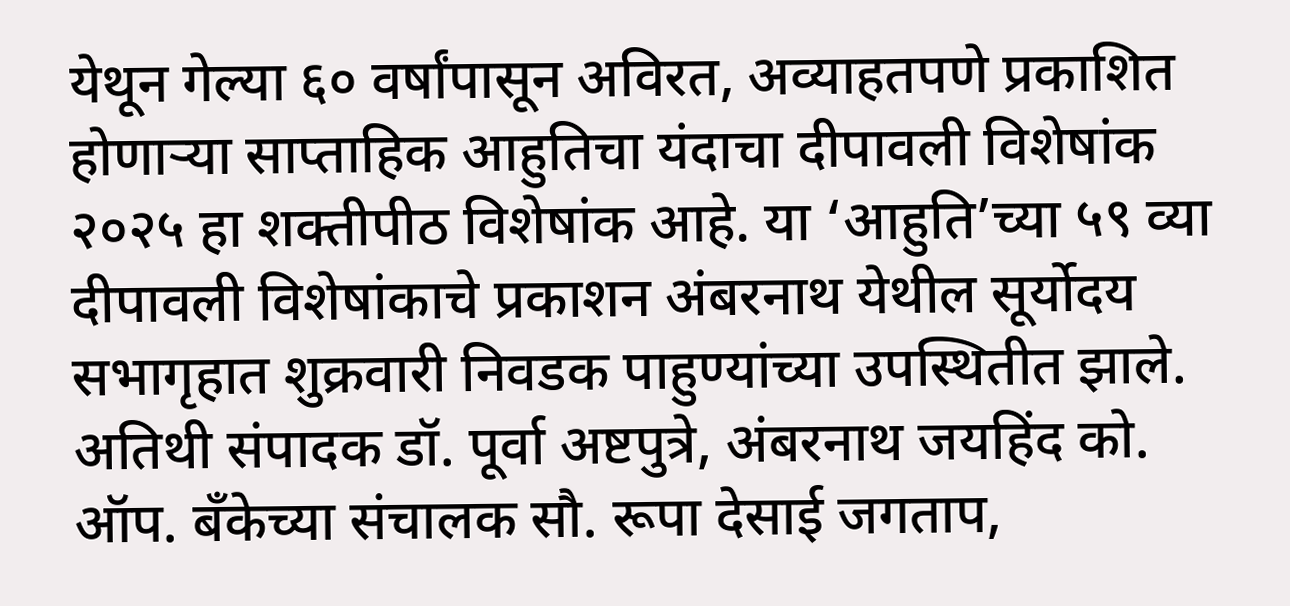येथून गेल्या ६० वर्षांपासून अविरत, अव्याहतपणे प्रकाशित होणाऱ्या साप्ताहिक आहुतिचा यंदाचा दीपावली विशेषांक २०२५ हा शक्तीपीठ विशेषांक आहे. या ‘आहुति’च्या ५९ व्या दीपावली विशेषांकाचे प्रकाशन अंबरनाथ येथील सूर्योदय सभागृहात शुक्रवारी निवडक पाहुण्यांच्या उपस्थितीत झाले. अतिथी संपादक डॉ. पूर्वा अष्टपुत्रे, अंबरनाथ जयहिंद को. ऑप. बँकेच्या संचालक सौ. रूपा देसाई जगताप,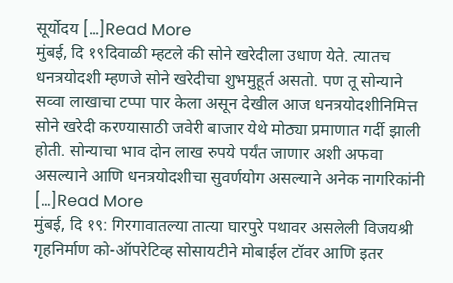सूर्योदय […]Read More
मुंबई, दि १९दिवाळी म्हटले की सोने खरेदीला उधाण येते. त्यातच धनत्रयोदशी म्हणजे सोने खरेदीचा शुभमुहूर्त असतो. पण तू सोन्याने सव्वा लाखाचा टप्पा पार केला असून देखील आज धनत्रयोदशीनिमित्त सोने खरेदी करण्यासाठी जवेरी बाजार येथे मोठ्या प्रमाणात गर्दी झाली होती. सोन्याचा भाव दोन लाख रुपये पर्यंत जाणार अशी अफवा असल्याने आणि धनत्रयोदशीचा सुवर्णयोग असल्याने अनेक नागरिकांनी […]Read More
मुंबई, दि १९: गिरगावातल्या तात्या घारपुरे पथावर असलेली विजयश्री गृहनिर्माण को-ऑपरेटिव्ह सोसायटीने मोबाईल टॉवर आणि इतर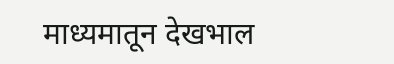माध्यमातून देखभाल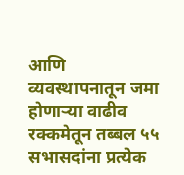आणि व्यवस्थापनातून जमा होणाऱ्या वाढीव रक्कमेतून तब्बल ५५ सभासदांना प्रत्येक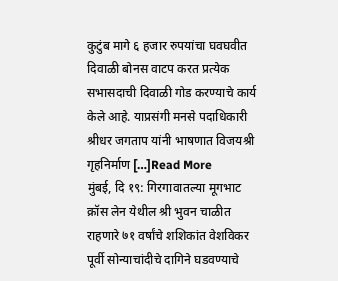कुटुंब मागे ६ हजार रुपयांचा घवघवीत दिवाळी बोनस वाटप करत प्रत्येक सभासदाची दिवाळी गोड करण्याचे कार्य केले आहे. याप्रसंगी मनसे पदाधिकारी श्रीधर जगताप यांनी भाषणात विजयश्री गृहनिर्माण […]Read More
मुंबई, दि १९: गिरगावातल्या मूगभाट क्रॉस लेन येथील श्री भुवन चाळीत राहणारे ७१ वर्षांचे शशिकांत वेशविकर पूर्वी सोन्याचांदीचे दागिने घडवण्याचे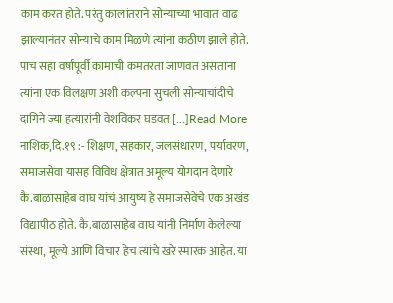काम करत होते. परंतु कालांतराने सोन्याच्या भावात वाढ झाल्यानंतर सोन्याचे काम मिळणे त्यांना कठीण झाले होते. पाच सहा वर्षांपूर्वी कामाची कमतरता जाणवत असताना त्यांना एक विलक्षण अशी कल्पना सुचली सोन्याचांदीचे दागिने ज्या हत्यारांनी वेशविकर घडवत […]Read More
नाशिक,दि.१९ :- शिक्षण, सहकार, जलसंधारण, पर्यावरण, समाजसेवा यासह विविध क्षेत्रात अमूल्य योगदान देणारे कै.बाळासाहेब वाघ यांचं आयुष्य हे समाजसेवेचे एक अखंड विद्यापीठ होते. कै.बाळासाहेब वाघ यांनी निर्माण केलेल्या संस्था, मूल्ये आणि विचार हेच त्यांचे खरे स्मारक आहेत. या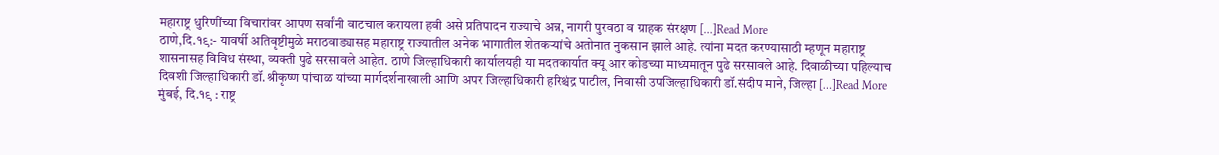महाराष्ट्र धुरिणींच्या विचारांवर आपण सर्वांनी वाटचाल करायला हवी असे प्रतिपादन राज्याचे अन्न, नागरी पुरवठा व ग्राहक संरक्षण […]Read More
ठाणे,दि.१९:- यावर्षी अतिवृष्टीमुळे मराठवाड्यासह महाराष्ट्र राज्यातील अनेक भागातील शेतकऱ्यांचे अतोनात नुकसान झाले आहे. त्यांना मदत करण्यासाठी म्हणून महाराष्ट्र शासनासह विविध संस्था, व्यक्ती पुढे सरसावले आहेत. ठाणे जिल्हाधिकारी कार्यालयही या मदतकार्यात क्यू आर कोडच्या माध्यमातून पुढे सरसावले आहे. दिवाळीच्या पहिल्याच दिवशी जिल्हाधिकारी डॉ.श्रीकृष्ण पांचाळ यांच्या मार्गदर्शनाखाली आणि अपर जिल्हाधिकारी हरिश्चंद्र पाटील, निवासी उपजिल्हाधिकारी डॉ.संदीप माने, जिल्हा […]Read More
मुंबई, दि.१९ : राष्ट्र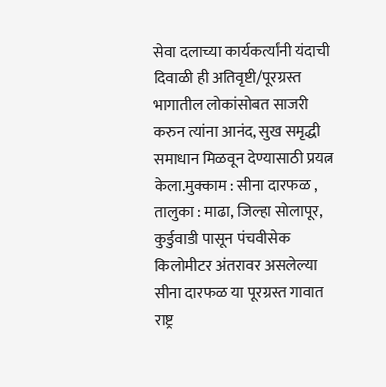सेवा दलाच्या कार्यकर्त्यांनी यंदाची दिवाळी ही अतिवृष्टी/पूरग्रस्त भागातील लोकांसोबत साजरी करुन त्यांना आनंद, सुख समृद्धी समाधान मिळवून देण्यासाठी प्रयत्न केला.मुक्काम : सीना दारफळ , तालुका : माढा, जिल्हा सोलापूर, कुर्डुवाडी पासून पंचवीसेक किलोमीटर अंतरावर असलेल्या सीना दारफळ या पूरग्रस्त गावात राष्ट्र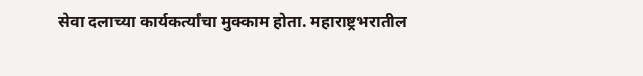सेवा दलाच्या कार्यकर्त्यांचा मुक्काम होता. महाराष्ट्रभरातील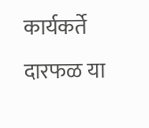कार्यकर्ते दारफळ या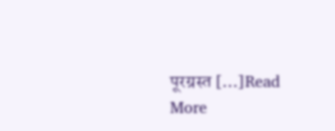पूरग्रस्त […]Read More